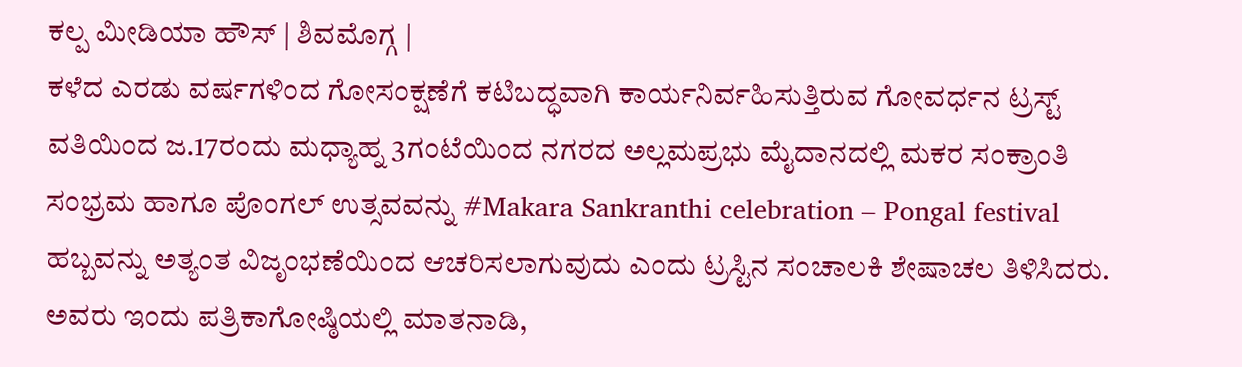ಕಲ್ಪ ಮೀಡಿಯಾ ಹೌಸ್ | ಶಿವಮೊಗ್ಗ |
ಕಳೆದ ಎರಡು ವರ್ಷಗಳಿಂದ ಗೋಸಂಕ್ಷಣೆಗೆ ಕಟಿಬದ್ಧವಾಗಿ ಕಾರ್ಯನಿರ್ವಹಿಸುತ್ತಿರುವ ಗೋವರ್ಧನ ಟ್ರಸ್ಟ್ ವತಿಯಿಂದ ಜ.17ರಂದು ಮಧ್ಯಾಹ್ನ 3ಗಂಟೆಯಿಂದ ನಗರದ ಅಲ್ಲಮಪ್ರಭು ಮೈದಾನದಲ್ಲಿ ಮಕರ ಸಂಕ್ರಾಂತಿ ಸಂಭ್ರಮ ಹಾಗೂ ಪೊಂಗಲ್ ಉತ್ಸವವನ್ನು #Makara Sankranthi celebration – Pongal festival ಹಬ್ಬವನ್ನು ಅತ್ಯಂತ ವಿಜೃಂಭಣೆಯಿಂದ ಆಚರಿಸಲಾಗುವುದು ಎಂದು ಟ್ರಸ್ಟಿನ ಸಂಚಾಲಕಿ ಶೇಷಾಚಲ ತಿಳಿಸಿದರು.
ಅವರು ಇಂದು ಪತ್ರಿಕಾಗೋಷ್ಠಿಯಲ್ಲಿ ಮಾತನಾಡಿ,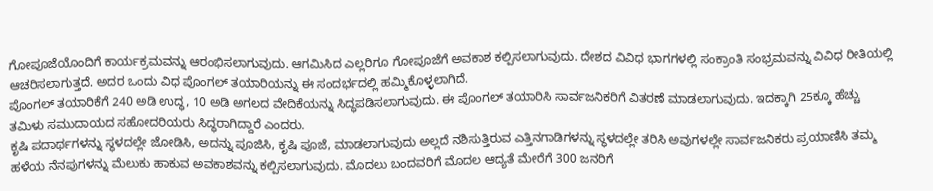ಗೋಪೂಜೆಯೊಂದಿಗೆ ಕಾರ್ಯಕ್ರಮವನ್ನು ಆರಂಭಿಸಲಾಗುವುದು. ಆಗಮಿಸಿದ ಎಲ್ಲರಿಗೂ ಗೋಪೂಜೆಗೆ ಅವಕಾಶ ಕಲ್ಪಿಸಲಾಗುವುದು. ದೇಶದ ವಿವಿಧ ಭಾಗಗಳಲ್ಲಿ ಸಂಕ್ರಾಂತಿ ಸಂಭ್ರಮವನ್ನು ವಿವಿಧ ರೀತಿಯಲ್ಲಿ ಆಚರಿಸಲಾಗುತ್ತದೆ. ಅದರ ಒಂದು ವಿಧ ಪೊಂಗಲ್ ತಯಾರಿಯನ್ನು ಈ ಸಂದರ್ಭದಲ್ಲಿ ಹಮ್ಮಿಕೊಳ್ಳಲಾಗಿದೆ.
ಪೊಂಗಲ್ ತಯಾರಿಕೆಗೆ 240 ಅಡಿ ಉದ್ಧ, 10 ಅಡಿ ಅಗಲದ ವೇದಿಕೆಯನ್ನು ಸಿದ್ಧಪಡಿಸಲಾಗುವುದು. ಈ ಪೊಂಗಲ್ ತಯಾರಿಸಿ ಸಾರ್ವಜನಿಕರಿಗೆ ವಿತರಣೆ ಮಾಡಲಾಗುವುದು. ಇದಕ್ಕಾಗಿ 25ಕ್ಕೂ ಹೆಚ್ಚು ತಮಿಳು ಸಮುದಾಯದ ಸಹೋದರಿಯರು ಸಿದ್ಧರಾಗಿದ್ದಾರೆ ಎಂದರು.
ಕೃಷಿ ಪದಾರ್ಥಗಳನ್ನು ಸ್ಥಳದಲ್ಲೇ ಜೋಡಿಸಿ, ಅದನ್ನು ಪೂಜಿಸಿ, ಕೃಷಿ ಪೂಜೆ, ಮಾಡಲಾಗುವುದು ಅಲ್ಲದೆ ನಶಿಸುತ್ತಿರುವ ಎತ್ತಿನಗಾಡಿಗಳನ್ನು ಸ್ಥಳದಲ್ಲೇ ತರಿಸಿ ಅವುಗಳಲ್ಲೇ ಸಾರ್ವಜನಿಕರು ಪ್ರಯಾಣಿಸಿ ತಮ್ಮ ಹಳೆಯ ನೆನಪುಗಳನ್ನು ಮೆಲುಕು ಹಾಕುವ ಅವಕಾಶವನ್ನು ಕಲ್ಪಿಸಲಾಗುವುದು. ಮೊದಲು ಬಂದವರಿಗೆ ಮೊದಲ ಆದ್ಯತೆ ಮೇರೆಗೆ 300 ಜನರಿಗೆ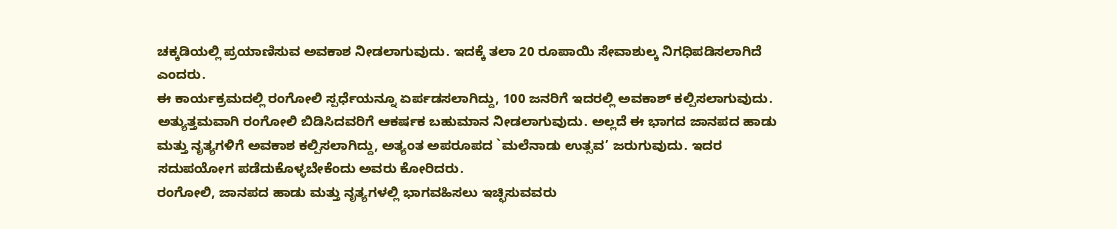ಚಕ್ಕಡಿಯಲ್ಲಿ ಪ್ರಯಾಣಿಸುವ ಅವಕಾಶ ನೀಡಲಾಗುವುದು. ಇದಕ್ಕೆ ತಲಾ 20 ರೂಪಾಯಿ ಸೇವಾಶುಲ್ಕ ನಿಗಧಿಪಡಿಸಲಾಗಿದೆ ಎಂದರು.
ಈ ಕಾರ್ಯಕ್ರಮದಲ್ಲಿ ರಂಗೋಲಿ ಸ್ಪರ್ಧೆಯನ್ನೂ ಏರ್ಪಡಸಲಾಗಿದ್ದು, 100 ಜನರಿಗೆ ಇದರಲ್ಲಿ ಅವಕಾಶ್ ಕಲ್ಪಿಸಲಾಗುವುದು. ಅತ್ಯುತ್ತಮವಾಗಿ ರಂಗೋಲಿ ಬಿಡಿಸಿದವರಿಗೆ ಆಕರ್ಷಕ ಬಹುಮಾನ ನೀಡಲಾಗುವುದು. ಅಲ್ಲದೆ ಈ ಭಾಗದ ಜಾನಪದ ಹಾಡು ಮತ್ತು ನೃತ್ಯಗಳಿಗೆ ಅವಕಾಶ ಕಲ್ಪಿಸಲಾಗಿದ್ದು, ಅತ್ಯಂತ ಅಪರೂಪದ `ಮಲೆನಾಡು ಉತ್ಸವ’ ಜರುಗುವುದು. ಇದರ ಸದುಪಯೋಗ ಪಡೆದುಕೊಳ್ಳಬೇಕೆಂದು ಅವರು ಕೋರಿದರು.
ರಂಗೋಲಿ, ಜಾನಪದ ಹಾಡು ಮತ್ತು ನೃತ್ಯಗಳಲ್ಲಿ ಭಾಗವಹಿಸಲು ಇಚ್ಛಿಸುವವರು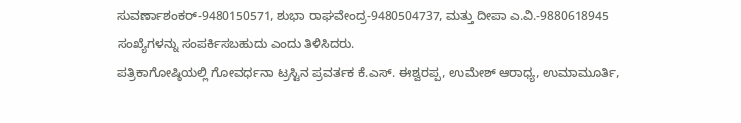ಸುವರ್ಣಾಶಂಕರ್-9480150571, ಶುಭಾ ರಾಘವೇಂದ್ರ-9480504737, ಮತ್ತು ದೀಪಾ ಎ.ವಿ.-9880618945 ಸಂಖ್ಯೆಗಳನ್ನು ಸಂಪರ್ಕಿಸಬಹುದು ಎಂದು ತಿಳಿಸಿದರು.
ಪತ್ರಿಕಾಗೋಷ್ಠಿಯಲ್ಲಿ ಗೋವರ್ಧನಾ ಟ್ರಸ್ಟಿನ ಪ್ರವರ್ತಕ ಕೆ.ಎಸ್. ಈಶ್ವರಪ್ಪ, ಉಮೇಶ್ ಆರಾಧ್ಯ, ಉಮಾಮೂರ್ತಿ,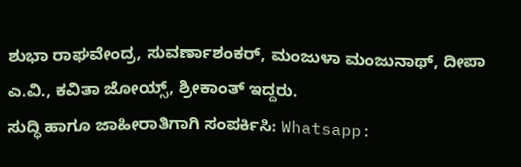ಶುಭಾ ರಾಘವೇಂದ್ರ, ಸುವರ್ಣಾಶಂಕರ್, ಮಂಜುಳಾ ಮಂಜುನಾಥ್, ದೀಪಾ ಎ.ವಿ., ಕವಿತಾ ಜೋಯ್ಸ್, ಶ್ರೀಕಾಂತ್ ಇದ್ದರು.
ಸುದ್ಧಿ ಹಾಗೂ ಜಾಹೀರಾತಿಗಾಗಿ ಸಂಪರ್ಕಿಸಿ: Whatsapp: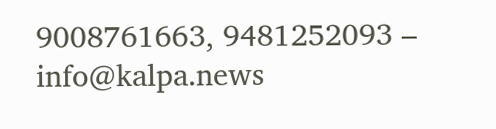9008761663, 9481252093 – info@kalpa.news